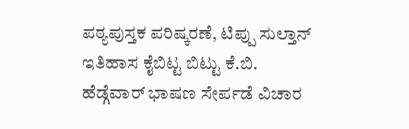ಪಠ್ಯಪುಸ್ತಕ ಪರಿಷ್ಕರಣೆ, ಟಿಪ್ಪು ಸುಲ್ತಾನ್ ಇತಿಹಾಸ ಕೈಬಿಟ್ಟ ಬಿಟ್ಟು ಕೆ.ಬಿ. ಹೆಡ್ಗೆವಾರ್ ಭಾಷಣ ಸೇರ್ಪಡೆ ವಿಚಾರ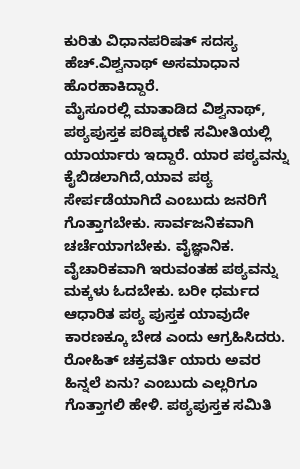ಕುರಿತು ವಿಧಾನಪರಿಷತ್ ಸದಸ್ಯ ಹೆಚ್.ವಿಶ್ವನಾಥ್ ಅಸಮಾಧಾನ ಹೊರಹಾಕಿದ್ದಾರೆ.
ಮೈಸೂರಲ್ಲಿ ಮಾತಾಡಿದ ವಿಶ್ವನಾಥ್, ಪಠ್ಯಪುಸ್ತಕ ಪರಿಷ್ಕರಣೆ ಸಮೀತಿಯಲ್ಲಿ ಯಾರ್ಯಾರು ಇದ್ದಾರೆ. ಯಾರ ಪಠ್ಯವನ್ನು ಕೈಬಿಡಲಾಗಿದೆ,ಯಾವ ಪಠ್ಯ ಸೇರ್ಪಡೆಯಾಗಿದೆ ಎಂಬುದು ಜನರಿಗೆ ಗೊತ್ತಾಗಬೇಕು. ಸಾರ್ವಜನಿಕವಾಗಿ ಚರ್ಚೆಯಾಗಬೇಕು. ವೈಜ್ಞಾನಿಕ. ವೈಚಾರಿಕವಾಗಿ ಇರುವಂತಹ ಪಠ್ಯವನ್ನು ಮಕ್ಕಳು ಓದಬೇಕು. ಬರೀ ಧರ್ಮದ ಆಧಾರಿತ ಪಠ್ಯ ಪುಸ್ತಕ ಯಾವುದೇ ಕಾರಣಕ್ಕೂ ಬೇಡ ಎಂದು ಆಗ್ರಹಿಸಿದರು.
ರೋಹಿತ್ ಚಕ್ರವರ್ತಿ ಯಾರು ಅವರ ಹಿನ್ನಲೆ ಏನು? ಎಂಬುದು ಎಲ್ಲರಿಗೂ ಗೊತ್ತಾಗಲಿ ಹೇಳಿ. ಪಠ್ಯಪುಸ್ತಕ ಸಮಿತಿ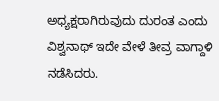ಅಧ್ಯಕ್ಷರಾಗಿರುವುದು ದುರಂತ ಎಂದು ವಿಶ್ವನಾಥ್ ಇದೇ ವೇಳೆ ತೀವ್ರ ವಾಗ್ದಾಳಿ ನಡೆಸಿದರು.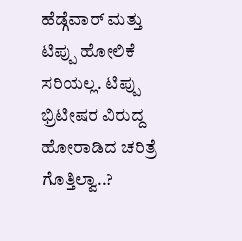ಹೆಡ್ಗೆವಾರ್ ಮತ್ತು ಟಿಪ್ಪು ಹೋಲಿಕೆ ಸರಿಯಲ್ಲ. ಟಿಪ್ಪು ಭ್ರಿಟೀಷರ ವಿರುದ್ದ ಹೋರಾಡಿದ ಚರಿತ್ರೆ ಗೊತ್ತಿಲ್ವಾ..?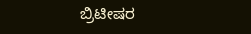ಬ್ರಿಟೀಷರ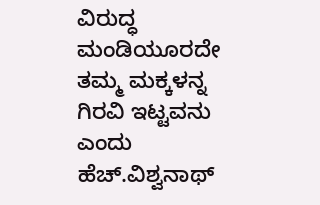ವಿರುದ್ಧ ಮಂಡಿಯೂರದೇ ತಮ್ಮ ಮಕ್ಕಳನ್ನ ಗಿರವಿ ಇಟ್ಟವನು ಎಂದು ಹೆಚ್.ವಿಶ್ವನಾಥ್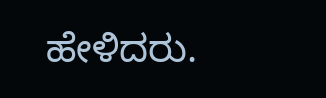ಹೇಳಿದರು.